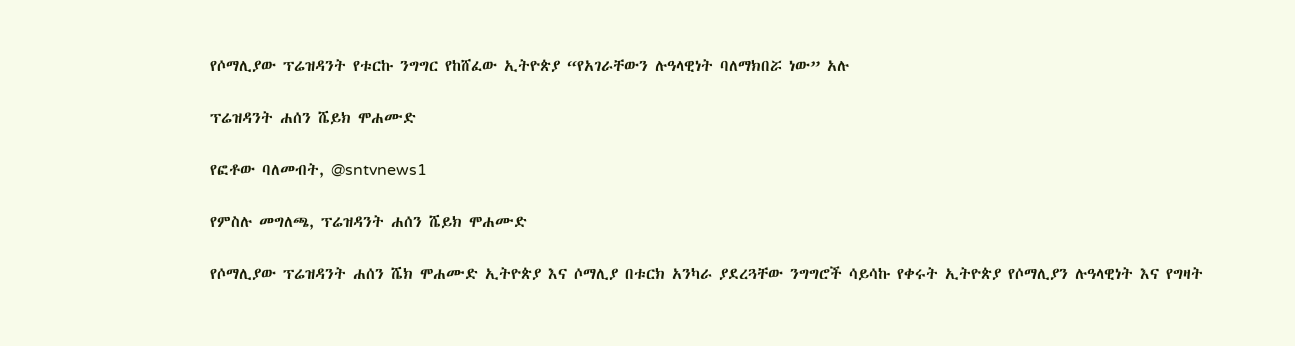የሶማሊያው ፕሬዝዳንት የቱርኩ ንግግር የከሸፈው ኢትዮጵያ “የአገራቸውን ሉዓላዊነት ባለማክበሯ ነው” አሉ

ፕሬዝዳንት ሐሰን ሼይክ ሞሐሙድ

የፎቶው ባለመብት, @sntvnews1

የምስሉ መግለጫ, ፕሬዝዳንት ሐሰን ሼይክ ሞሐሙድ

የሶማሊያው ፕሬዝዳንት ሐሰን ሼክ ሞሐሙድ ኢትዮጵያ እና ሶማሊያ በቱርክ አንካራ ያደረጓቸው ንግግሮች ሳይሳኩ የቀሩት ኢትዮጵያ የሶማሊያን ሉዓላዊነት እና የግዛት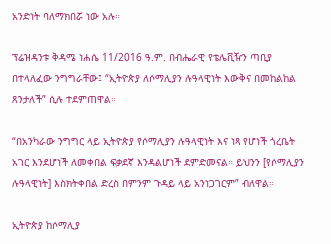አንድነት ባለማክበሯ ነው አሉ።

ፕሬዝዳንቱ ቅዳሜ ነሐሴ 11/2016 ዓ.ም. በብሔራዊ የቴሌቪዥን ጣቢያ በተላለፈው ንግግራቸው፤ “ኢትዮጵያ ለሶማሊያን ሉዓላዊነት እውቅና በመከልከል ጸንታለች” ሲሉ ተደምጠዋል።

“በአንካራው ንግግር ላይ ኢትዮጵያ የሶማሊያን ሉዓላዊነት እና ነጻ የሆነች ጎረቤት አገር እንደሆነች ለመቀበል ፍቃደኛ እንዳልሆነች ደምድመናል። ይህንን [የሶማሊያን ሉዓላዊነት] እስክትቀበል ድረስ በምንም ጉዳይ ላይ አንነጋገርም” ብለዋል።

ኢትዮጵያ ከሶማሊያ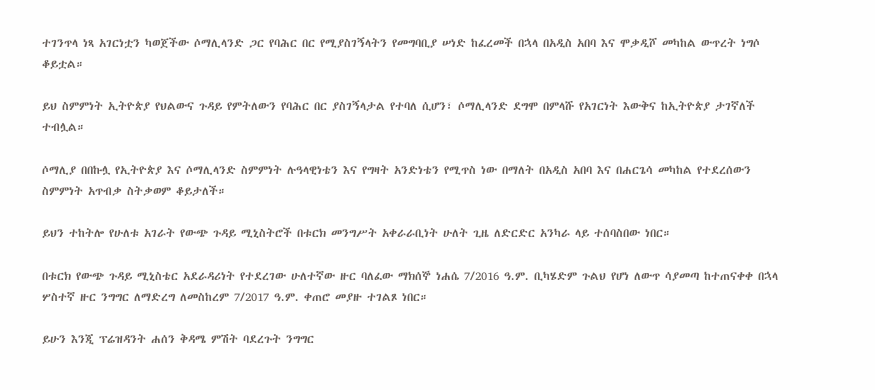ተገንጥላ ነጻ አገርነቷን ካወጀችው ሶማሊላንድ ጋር የባሕር በር የሚያስገኝላትን የመግባቢያ ሠነድ ከፈረመች በኋላ በአዲስ አበባ እና ሞቃዲሾ መካከል ውጥረት ነግሶ ቆይቷል።

ይህ ስምምነት ኢትዮጵያ የህልውና ጉዳይ የምትለውን የባሕር በር ያስገኝላታል የተባለ ሲሆን፣ ሶማሊላንድ ደግሞ በምላሹ የአገርነት እውቅና ከኢትዮጵያ ታገኛለች ተብሏል።

ሶማሊያ በበኩሏ የኢትዮጵያ እና ሶማሊላንድ ስምምነት ሉዓላዊነቴን እና የግዛት አንድነቴን የሚጥስ ነው በማለት በአዲስ አበባ እና በሐርጌሳ መካከል የተደረሰውን ስምምነት አጥብቃ ስትቃወም ቆይታለች።

ይህን ተከትሎ የሁለቱ አገራት የውጭ ጉዳይ ሚኒስትሮች በቱርክ መንግሥት አቀራራቢነት ሁለት ጊዜ ለድርድር አንካራ ላይ ተሰባስበው ነበር።

በቱርክ የውጭ ጉዳይ ሚኒስቴር አደራዳሪነት የተደረገው ሁለተኛው ዙር ባለፈው ማክሰኞ ነሐሴ 7/2016 ዓ.ም. ቢካሄድም ጉልህ የሆነ ለውጥ ሳያመጣ ከተጠናቀቀ በኋላ ሦስተኛ ዙር ንግግር ለማድረግ ለመስከረም 7/2017 ዓ.ም. ቀጠሮ መያዙ ተገልጾ ነበር።

ይሁን እንጂ ፕሬዝዳንት ሐሰን ቅዳሜ ምሽት ባደረጉት ንግግር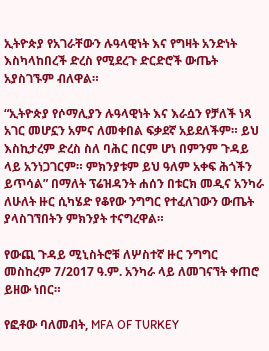ኢትዮጵያ የአገራቸውን ሉዓላዊነት እና የግዛት አንድነት እስካላከበረች ድረስ የሚደረጉ ድርድሮች ውጤት አያስገኙም ብለዋል።

“ኢትዮጵያ የሶማሊያን ሉዓላዊነት እና እራሷን የቻለች ነጻ አገር መሆኗን አምና ለመቀበል ፍቃደኛ አይደለችም። ይህ እስኪታረም ድረስ ስለ ባሕር በርም ሆነ በምንም ጉዳይ ላይ አንነጋገርም። ምክንያቱም ይህ ዓለም አቀፍ ሕጎችን ይጥሳል” በማለት ፕሬዝዳንት ሐሰን በቱርክ መዲና አንካራ ለሁለት ዙር ሲካሄድ የቆየው ንግግር የተፈለገውን ውጤት ያላስገኘበትን ምክንያት ተናግረዋል።

የውጪ ጉዳይ ሚኒስትሮቹ ለሦስተኛ ዙር ንግግር መስከረም 7/2017 ዓ.ም. አንካራ ላይ ለመገናኘት ቀጠሮ ይዘው ነበር።

የፎቶው ባለመብት, MFA OF TURKEY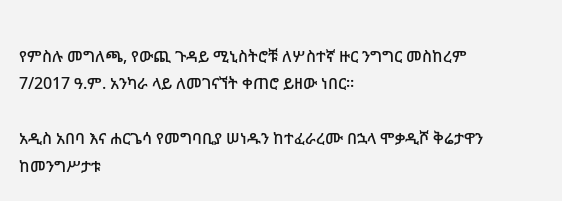የምስሉ መግለጫ, የውጪ ጉዳይ ሚኒስትሮቹ ለሦስተኛ ዙር ንግግር መስከረም 7/2017 ዓ.ም. አንካራ ላይ ለመገናኘት ቀጠሮ ይዘው ነበር።

አዲስ አበባ እና ሐርጌሳ የመግባቢያ ሠነዱን ከተፈራረሙ በኋላ ሞቃዲሾ ቅሬታዋን ከመንግሥታቱ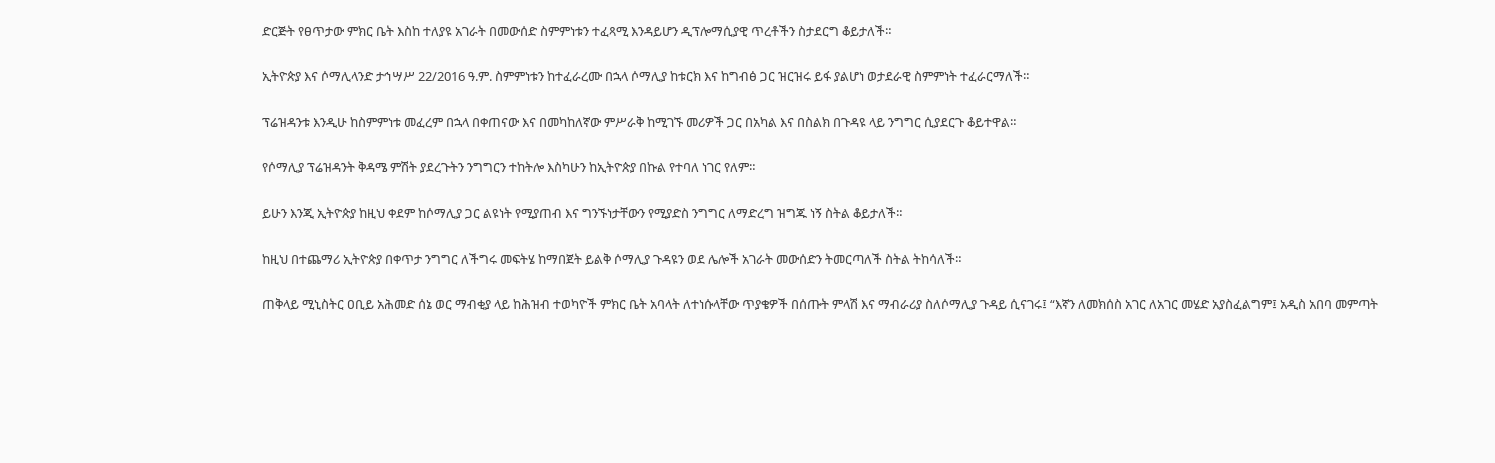ድርጅት የፀጥታው ምክር ቤት እስከ ተለያዩ አገራት በመውሰድ ስምምነቱን ተፈጻሚ እንዳይሆን ዲፕሎማሲያዊ ጥረቶችን ስታደርግ ቆይታለች።

ኢትዮጵያ እና ሶማሊላንድ ታኅሣሥ 22/2016 ዓ.ም. ስምምነቱን ከተፈራረሙ በኋላ ሶማሊያ ከቱርክ እና ከግብፅ ጋር ዝርዝሩ ይፋ ያልሆነ ወታደራዊ ስምምነት ተፈራርማለች።

ፕሬዝዳንቱ እንዲሁ ከስምምነቱ መፈረም በኋላ በቀጠናው እና በመካከለኛው ምሥራቅ ከሚገኙ መሪዎች ጋር በአካል እና በስልክ በጉዳዩ ላይ ንግግር ሲያደርጉ ቆይተዋል።

የሶማሊያ ፕሬዝዳንት ቅዳሜ ምሽት ያደረጉትን ንግግርን ተከትሎ እስካሁን ከኢትዮጵያ በኩል የተባለ ነገር የለም።

ይሁን እንጂ ኢትዮጵያ ከዚህ ቀደም ከሶማሊያ ጋር ልዩነት የሚያጠብ እና ግንኙነታቸውን የሚያድስ ንግግር ለማድረግ ዝግጁ ነኝ ስትል ቆይታለች።

ከዚህ በተጨማሪ ኢትዮጵያ በቀጥታ ንግግር ለችግሩ መፍትሄ ከማበጀት ይልቅ ሶማሊያ ጉዳዩን ወደ ሌሎች አገራት መውሰድን ትመርጣለች ስትል ትከሳለች።

ጠቅላይ ሚኒስትር ዐቢይ አሕመድ ሰኔ ወር ማብቂያ ላይ ከሕዝብ ተወካዮች ምክር ቤት አባላት ለተነሱላቸው ጥያቄዎች በሰጡት ምላሽ እና ማብራሪያ ስለሶማሊያ ጉዳይ ሲናገሩ፤ “እኛን ለመክሰስ አገር ለአገር መሄድ አያስፈልግም፤ አዲስ አበባ መምጣት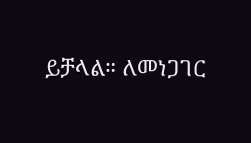ይቻላል። ለመነጋገር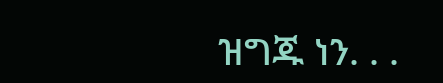ዝግጁ ነን. . .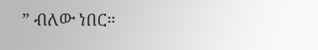” ብለው ነበር።